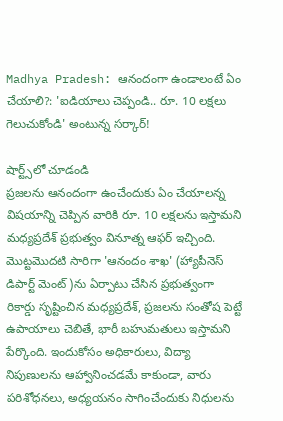Madhya Pradesh: ఆనందంగా ఉండాలంటే ఏం చేయాలి?: 'ఐడియాలు చెప్పండి.. రూ. 10 లక్షలు గెలుచుకోండి' అంటున్న సర్కార్!

షార్ట్స్‌లో చూడండి
ప్రజలను ఆనందంగా ఉంచేందుకు ఏం చేయాలన్న విషయాన్ని చెప్పిన వారికి రూ. 10 లక్షలను ఇస్తామని మధ్యప్రదేశ్ ప్రభుత్వం వినూత్న ఆఫర్ ఇచ్చింది. మొట్టమొదటి సారిగా 'ఆనందం శాఖ' (హ్యాపీనెస్ డిపార్ట్ మెంట్)ను ఏర్పాటు చేసిన ప్రభుత్వంగా రికార్డు సృష్టించిన మధ్యప్రదేశ్, ప్రజలను సంతోష పెట్టే ఉపాయాలు చెబితే, భారీ బహుమతులు ఇస్తామని పేర్కొంది. ఇందుకోసం అధికారులు, విద్యా నిపుణులను ఆహ్వానించడమే కాకుండా, వారు పరిశోధనలు, అధ్యయనం సాగించేందుకు నిధులను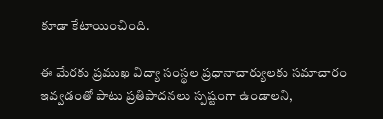కూడా కేటాయించింది.

ఈ మేరకు ప్రముఖ విద్యా సంస్థల ప్రధానాచార్యులకు సమాచారం ఇవ్వడంతో పాటు ప్రతిపాదనలు స్పష్టంగా ఉండాలని,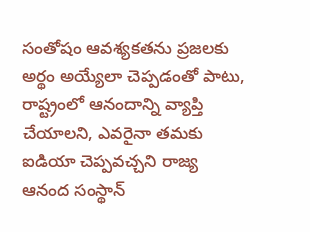సంతోషం ఆవశ్యకతను ప్రజలకు అర్థం అయ్యేలా చెప్పడంతో పాటు, రాష్ట్రంలో ఆనందాన్ని వ్యాప్తి చేయాలని, ఎవరైనా తమకు ఐడియా చెప్పవచ్చని రాజ్య ఆనంద సంస్థాన్‌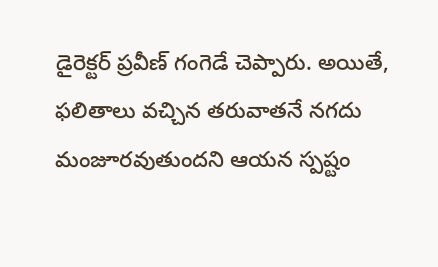డైరెక్టర్‌ ప్రవీణ్‌ గంగెడే చెప్పారు. అయితే, ఫలితాలు వచ్చిన తరువాతనే నగదు మంజూరవుతుందని ఆయన స్పష్టం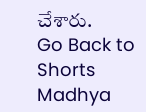చేశారు.
Go Back to Shorts
Madhya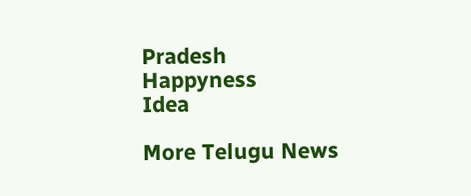Pradesh
Happyness
Idea

More Telugu News